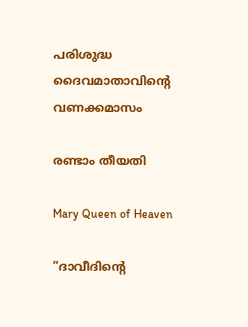പരിശുദ്ധ ദൈവമാതാവിൻ്റെ വണക്കമാസം

രണ്ടാം തീയതി

Mary Queen of Heaven

“ദാവീദിന്റെ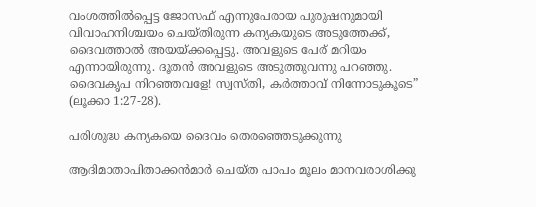വംശത്തില്‍പ്പെട്ട ജോസഫ് എന്നുപേരായ പുരുഷനുമായി വിവാഹനിശ്ചയം ചെയ്തിരുന്ന കന്യകയുടെ അടുത്തേക്ക്, ദൈവത്താല്‍ അയയ്ക്കപ്പെട്ടു. അവളുടെ പേര് മറിയം എന്നായിരുന്നു. ദൂതന്‍ അവളുടെ അടുത്തുവന്നു പറഞ്ഞു. ദൈവകൃപ നിറഞ്ഞവളേ! സ്വസ്തി, കര്‍ത്താവ് നിന്നോടുകൂടെ” (ലൂക്കാ 1:27-28).

പരിശുദ്ധ കന്യകയെ ദൈവം തെരഞ്ഞെടുക്കുന്നു

ആദിമാതാപിതാക്കന്‍മാര്‍ ചെയ്ത പാപം മൂലം മാനവരാശിക്കു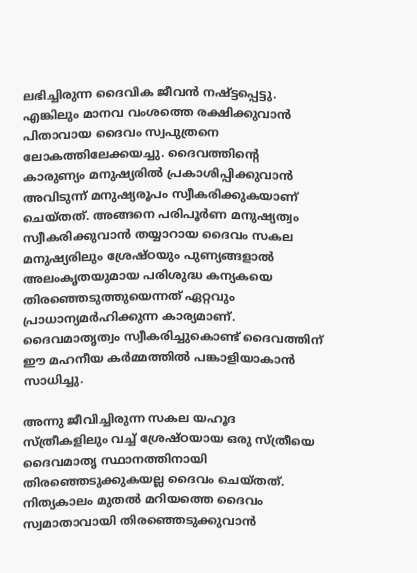ലഭിച്ചിരുന്ന ദൈവിക ജീവന്‍ നഷ്ട്ടപ്പെട്ടു. എങ്കിലും മാനവ വംശത്തെ രക്ഷിക്കുവാന്‍ പിതാവായ ദൈവം സ്വപുത്രനെ ലോകത്തിലേക്കയച്ചു. ദൈവത്തിന്‍റെ കാരുണ്യം മനുഷ്യരില്‍ പ്രകാശിപ്പിക്കുവാന്‍ അവിടുന്ന് മനുഷ്യരൂപം സ്വീകരിക്കുകയാണ് ചെയ്തത്. അങ്ങനെ പരിപൂര്‍ണ മനുഷ്യത്വം സ്വീകരിക്കുവാന്‍ തയ്യാറായ ദൈവം സകല മനുഷ്യരിലും ശ്രേഷ്ഠയും പുണ്യങ്ങളാല്‍ അലംകൃതയുമായ പരിശുദ്ധ കന്യകയെ തിരഞ്ഞെടുത്തുയെന്നത് ഏറ്റവും പ്രാധാന്യമര്‍ഹിക്കുന്ന കാര്യമാണ്. ദൈവമാതൃത്വം സ്വീകരിച്ചുകൊണ്ട് ദൈവത്തിന് ഈ മഹനീയ കര്‍മ്മത്തില്‍ പങ്കാളിയാകാന്‍ സാധിച്ചു.

അന്നു ജീവിച്ചിരുന്ന സകല യഹൂദ സ്ത്രീകളിലും വച്ച് ശ്രേഷ്ഠയായ ഒരു സ്ത്രീയെ ദൈവമാതൃ സ്ഥാനത്തിനായി തിരഞ്ഞെടുക്കുകയല്ല ദൈവം ചെയ്തത്. നിത്യകാലം മുതല്‍ മറിയത്തെ ദൈവം സ്വമാതാവായി തിരഞ്ഞെടുക്കുവാന്‍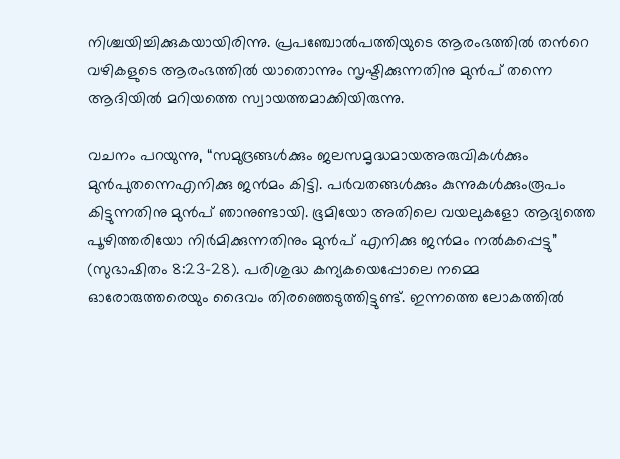നിശ്ചയിച്ചിക്കുകയായിരിന്നു. പ്രപഞ്ചോല്‍പത്തിയുടെ ആരംഭത്തില്‍ തന്‍റെ വഴികളുടെ ആരംഭത്തില്‍ യാതൊന്നും സൃഷ്ടിക്കുന്നതിനു മുന്‍പ് തന്നെ ആദിയില്‍ മറിയത്തെ സ്വായത്തമാക്കിയിരുന്നു.

വചനം പറയുന്നു, “സമുദ്രങ്ങള്‍ക്കും ജലസമൃദ്ധമായഅരുവികള്‍ക്കും മുന്‍പുതന്നെഎനിക്കു ജന്‍മം കിട്ടി. പര്‍വതങ്ങള്‍ക്കും കുന്നുകള്‍ക്കുംരൂപം കിട്ടുന്നതിനു മുന്‍പ് ഞാനുണ്ടായി. ഭൂമിയോ അതിലെ വയലുകളോ ആദ്യത്തെ പൂഴിത്തരിയോ നിര്‍മിക്കുന്നതിനും മുന്‍പ് എനിക്കു ജന്‍മം നല്‍കപ്പെട്ടു” (സുഭാഷിതം 8:23-28). പരിശുദ്ധ കന്യകയെപ്പോലെ നമ്മെ ഓരോരുത്തരെയും ദൈവം തിരഞ്ഞെടുത്തിട്ടുണ്ട്. ഇന്നത്തെ ലോകത്തില്‍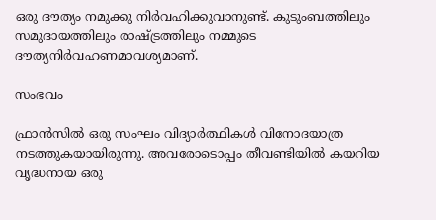ഒരു ദൗത്യം നമുക്കു നിര്‍വഹിക്കുവാനുണ്ട്. കുടുംബത്തിലും സമുദായത്തിലും രാഷ്ട്രത്തിലും നമ്മുടെ ദൗത്യനിര്‍വഹണമാവശ്യമാണ്.

സംഭവം

ഫ്രാന്‍സില്‍ ഒരു സംഘം വിദ്യാര്‍ത്ഥികള്‍ വിനോദയാത്ര നടത്തുകയായിരുന്നു. അവരോടൊപ്പം തീവണ്ടിയില്‍ കയറിയ വൃദ്ധനായ ഒരു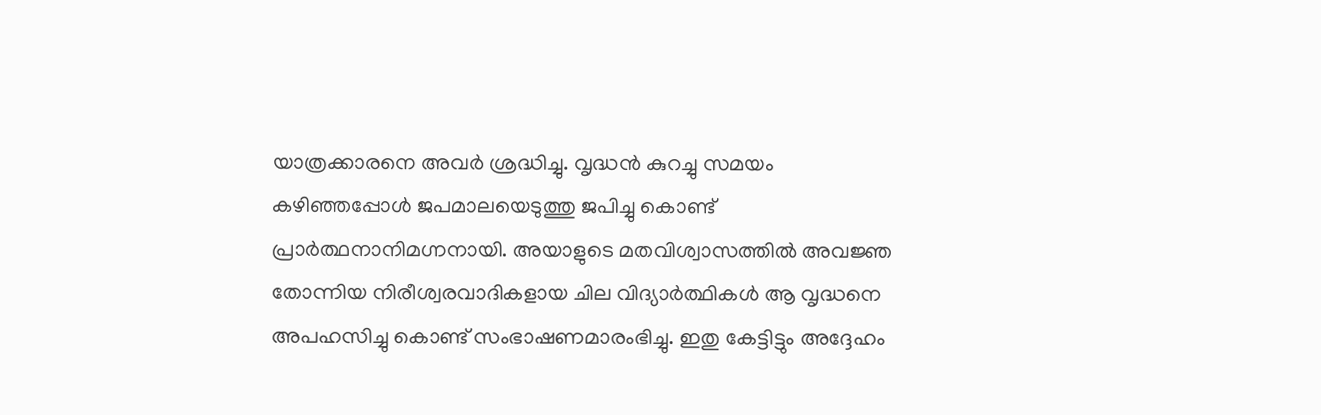യാത്രക്കാരനെ അവര്‍ ശ്രദ്ധിച്ചു. വൃദ്ധന്‍ കുറച്ചു സമയം കഴിഞ്ഞപ്പോള്‍ ജപമാലയെടുത്തു ജപിച്ചു കൊണ്ട് പ്രാര്‍ത്ഥനാനിമഗ്നനായി. അയാളുടെ മതവിശ്വാസത്തില്‍ അവജ്ഞ തോന്നിയ നിരീശ്വരവാദികളായ ചില വിദ്യാര്‍ത്ഥികള്‍ ആ വൃദ്ധനെ അപഹസിച്ചു കൊണ്ട് സംഭാഷണമാരംഭിച്ചു. ഇതു കേട്ടിട്ടും അദ്ദേഹം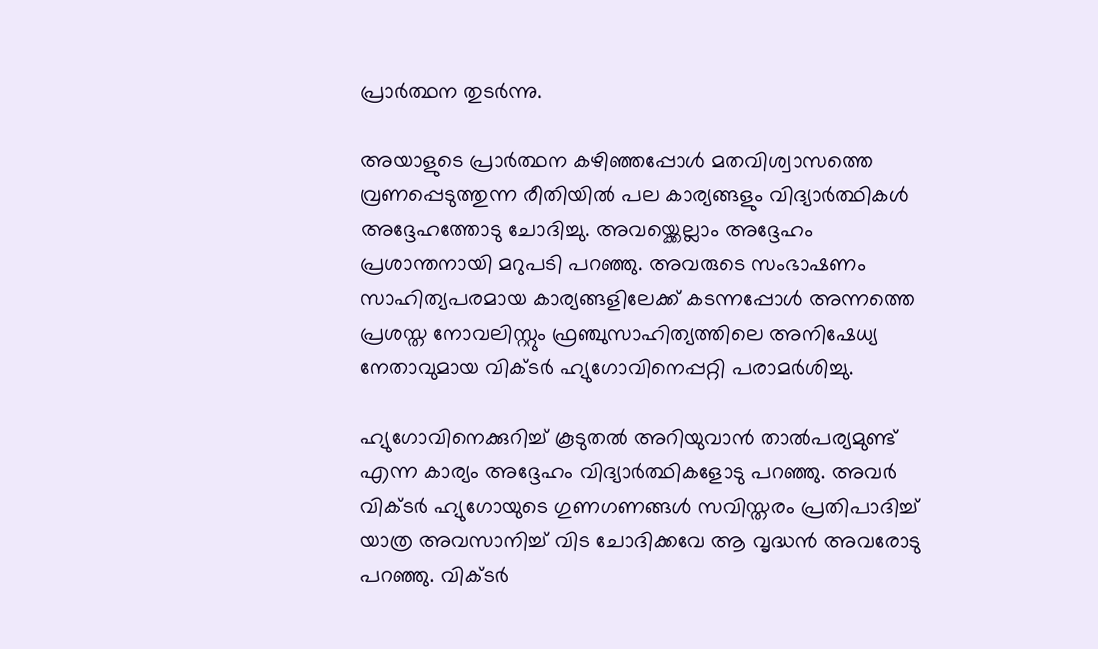പ്രാര്‍ത്ഥന തുടര്‍ന്നു.

അയാളുടെ പ്രാര്‍ത്ഥന കഴിഞ്ഞപ്പോള്‍ മതവിശ്വാസത്തെ വ്രണപ്പെടുത്തുന്ന രീതിയില്‍ പല കാര്യങ്ങളും വിദ്യാര്‍ത്ഥികള്‍ അദ്ദേഹത്തോടു ചോദിച്ചു. അവയ്ക്കെല്ലാം അദ്ദേഹം പ്രശാന്തനായി മറുപടി പറഞ്ഞു. അവരുടെ സംഭാഷണം സാഹിത്യപരമായ കാര്യങ്ങളിലേക്ക് കടന്നപ്പോള്‍ അന്നത്തെ പ്രശസ്ത നോവലിസ്റ്റും ഫ്രഞ്ചുസാഹിത്യത്തിലെ അനിഷേധ്യ നേതാവുമായ വിക്ടര്‍ ഹ്യുഗോവിനെപ്പറ്റി പരാമര്‍ശിച്ചു.

ഹ്യുഗോവിനെക്കുറിച്ച് കൂടുതല്‍ അറിയുവാന്‍ താല്‍പര്യമുണ്ട് എന്ന കാര്യം അദ്ദേഹം വിദ്യാര്‍ത്ഥികളോടു പറഞ്ഞു. അവര്‍ വിക്ടര്‍ ഹ്യുഗോയുടെ ഗുണഗണങ്ങള്‍ സവിസ്തരം പ്രതിപാദിച്ച് യാത്ര അവസാനിച്ച് വിട ചോദിക്കവേ ആ വൃദ്ധന്‍ അവരോടു പറഞ്ഞു. വിക്ടര്‍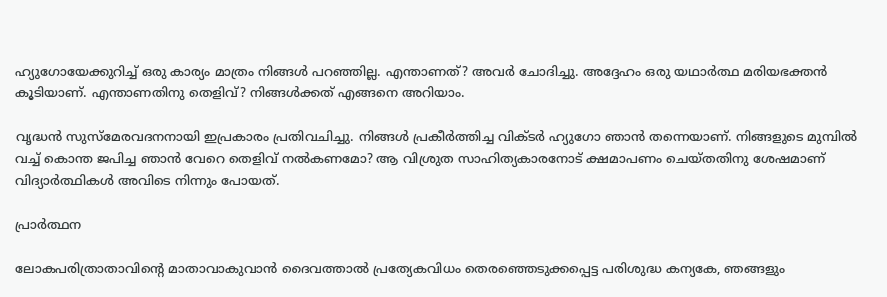ഹ്യുഗോയേക്കുറിച്ച് ഒരു കാര്യം മാത്രം നിങ്ങള്‍ പറഞ്ഞില്ല. എന്താണത്? അവര്‍ ചോദിച്ചു. അദ്ദേഹം ഒരു യഥാര്‍ത്ഥ മരിയഭക്തന്‍ കൂടിയാണ്. എന്താണതിനു തെളിവ്? നിങ്ങള്‍ക്കത് എങ്ങനെ അറിയാം.

വൃദ്ധന്‍ സുസ്മേരവദനനായി ഇപ്രകാരം പ്രതിവചിച്ചു. നിങ്ങള്‍ പ്രകീര്‍ത്തിച്ച വിക്ടര്‍ ഹ്യുഗോ ഞാന്‍ തന്നെയാണ്. നിങ്ങളുടെ മുമ്പില്‍ വച്ച് കൊന്ത ജപിച്ച ഞാന്‍ വേറെ തെളിവ് നല്‍കണമോ? ആ വിശ്രുത സാഹിത്യകാരനോട് ക്ഷമാപണം ചെയ്തതിനു ശേഷമാണ് വിദ്യാര്‍ത്ഥികള്‍ അവിടെ നിന്നും പോയത്.

പ്രാര്‍ത്ഥന

ലോകപരിത്രാതാവിന്‍റെ മാതാവാകുവാന്‍ ദൈവത്താല്‍ പ്രത്യേകവിധം തെരഞ്ഞെടുക്കപ്പെട്ട പരിശുദ്ധ കന്യകേ, ഞങ്ങളും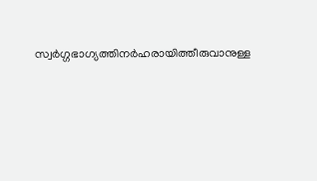സ്വര്‍ഗ്ഗഭാഗ്യത്തിനര്‍ഹരായിത്തീരുവാനുള്ള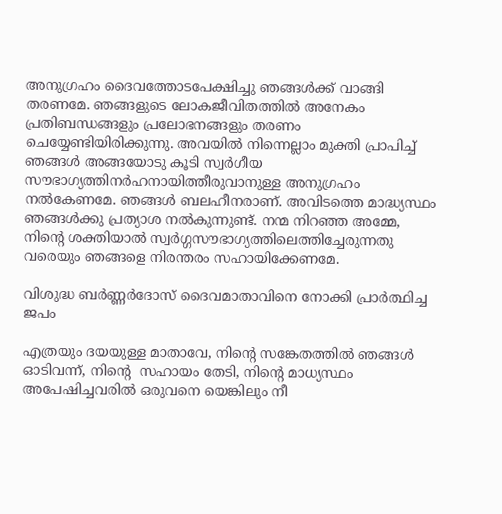അനുഗ്രഹം ദൈവത്തോടപേക്ഷിച്ചു ഞങ്ങള്‍ക്ക് വാങ്ങി തരണമേ. ഞങ്ങളുടെ ലോകജീവിതത്തില്‍ അനേകം പ്രതിബന്ധങ്ങളും പ്രലോഭനങ്ങളും തരണം ചെയ്യേണ്ടിയിരിക്കുന്നു. അവയില്‍ നിന്നെല്ലാം മുക്തി പ്രാപിച്ച് ഞങ്ങള്‍ അങ്ങയോടു കൂടി സ്വര്‍ഗീയ സൗഭാഗ്യത്തിനര്‍ഹനായിത്തീരുവാനുള്ള അനുഗ്രഹം നല്‍കേണമേ. ഞങ്ങള്‍ ബലഹീനരാണ്. അവിടത്തെ മാദ്ധ്യസ്ഥം ഞങ്ങള്‍ക്കു പ്രത്യാശ നല്‍കുന്നുണ്ട്. നന്മ നിറഞ്ഞ അമ്മേ, നിന്‍റെ ശക്തിയാല്‍ സ്വര്‍ഗ്ഗസൗഭാഗ്യത്തിലെത്തിച്ചേരുന്നതു വരെയും ഞങ്ങളെ നിരന്തരം സഹായിക്കേണമേ.

വിശുദ്ധ ബര്‍ണ്ണര്‍ദോസ് ദൈവമാതാവിനെ നോക്കി പ്രാര്‍ത്ഥിച്ച ജപം

എത്രയും ദയയുള്ള മാതാവേ, നിന്‍റെ സങ്കേതത്തിൽ ഞങ്ങൾ ഓടിവന്ന്, നിന്‍റെ  സഹായം തേടി, നിന്‍റെ മാധ്യസ്ഥം അപേഷിച്ചവരിൽ ഒരുവനെ യെങ്കിലും നീ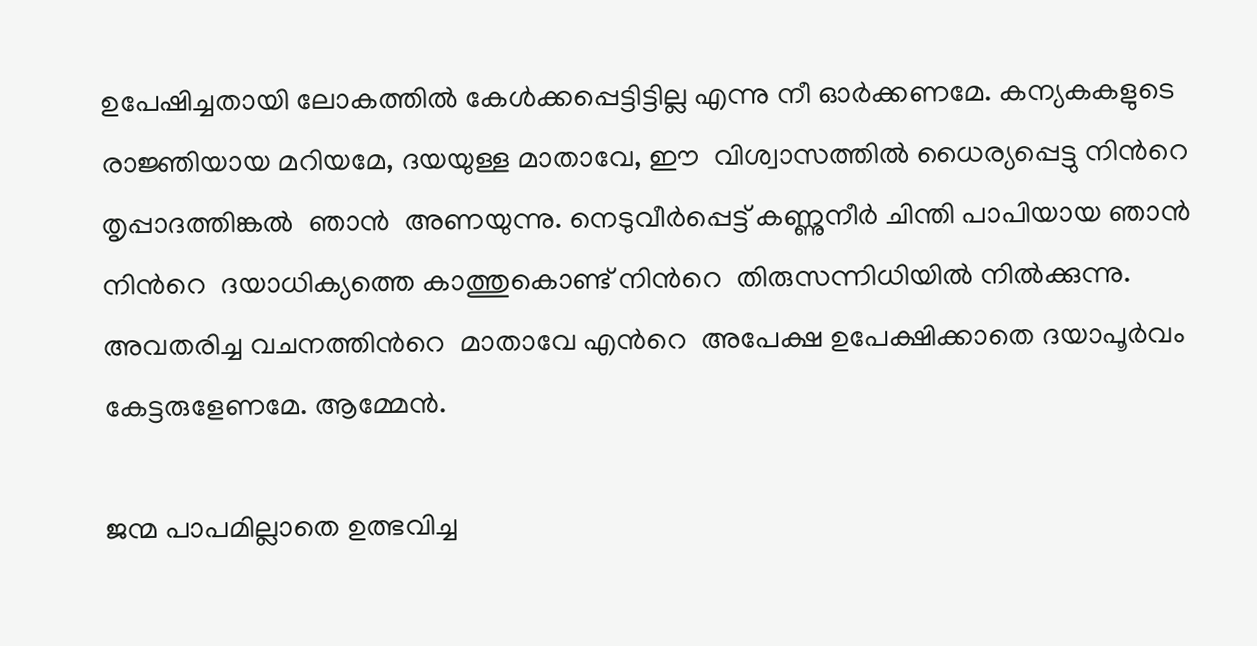ഉപേഷിച്ചതായി ലോകത്തിൽ കേള്‍ക്കപ്പെട്ടിട്ടില്ല എന്നു നീ ഓർക്കണമേ. കന്യകകളുടെ രാജ്ഞിയായ മറിയമേ, ദയയുള്ള മാതാവേ, ഈ  വിശ്വാസത്തിൽ ധൈര്യപ്പെട്ടു നിന്‍റെ  തൃപ്പാദത്തിങ്കൽ  ഞാന്‍  അണയുന്നു. നെടുവീർപ്പെട്ട് കണ്ണുനീർ ചിന്തി പാപിയായ ഞാൻ നിന്‍റെ  ദയാധിക്യത്തെ കാത്തുകൊണ്ട് നിന്‍റെ  തിരുസന്നിധിയിൽ നിൽക്കുന്നു. അവതരിച്ച വചനത്തിന്‍റെ  മാതാവേ എന്‍റെ  അപേക്ഷ ഉപേക്ഷിക്കാതെ ദയാപൂർവം കേട്ടരുളേണമേ. ആമ്മേൻ.

ജന്മ പാപമില്ലാതെ ഉത്ഭവിച്ച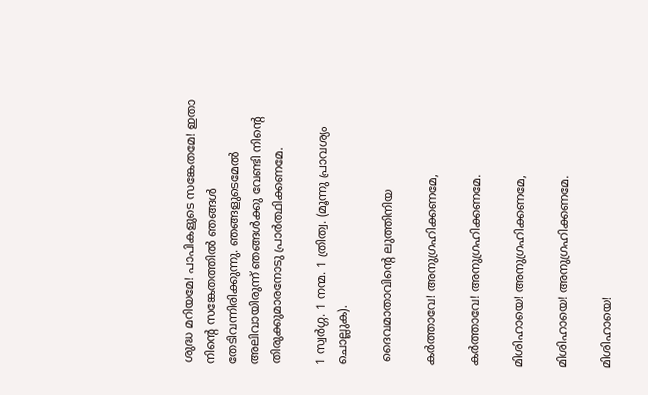ശുദ്ധ മറിയമേ! പാപികളുടെ സങ്കേതമേ! ഇതാ നിന്‍റെ സങ്കേതത്തില്‍ ഞങ്ങള്‍ തേടിവന്നിരിക്കുന്നു. ഞങ്ങളുടെമേല്‍ അലിവായിരുന്ന് ഞങ്ങള്‍ക്കു വേണ്ടി നിന്‍റെ തിരുക്കുമാരനോടു പ്രാര്‍ത്ഥിക്കണമേ.

1 സ്വര്‍ഗ്ഗ. 1 നന്മ. 1 ത്രിത്വ. (മൂന്നു പ്രാവശ്യം ചൊല്ലുക).

 ദൈവമാതാവിന്റെ ലുത്തിനിയ

കര്‍ത്താവേ! അനുഗ്രഹിക്കണമേ,

കര്‍ത്താവേ! അനുഗ്രഹിക്കണമേ.

മിശിഹായെ! അനുഗ്രഹിക്കണമേ,

മിശിഹായെ! അനുഗ്രഹിക്കണമേ.

മിശിഹായെ!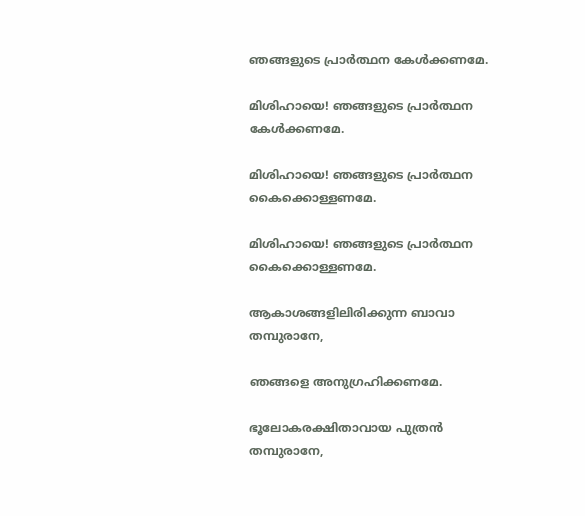ഞങ്ങളുടെ പ്രാര്‍ത്ഥന കേള്‍ക്കണമേ.

മിശിഹായെ! ഞങ്ങളുടെ പ്രാര്‍ത്ഥന കേള്‍ക്കണമേ.

മിശിഹായെ! ഞങ്ങളുടെ പ്രാര്‍ത്ഥന കൈക്കൊള്ളണമേ.

മിശിഹായെ! ഞങ്ങളുടെ പ്രാര്‍ത്ഥന കൈക്കൊള്ളണമേ.

ആകാശങ്ങളിലിരിക്കുന്ന ബാവാ തമ്പുരാനേ,

ഞങ്ങളെ അനുഗ്രഹിക്കണമേ.

ഭൂലോകരക്ഷിതാവായ പുത്രന്‍ തമ്പുരാനേ,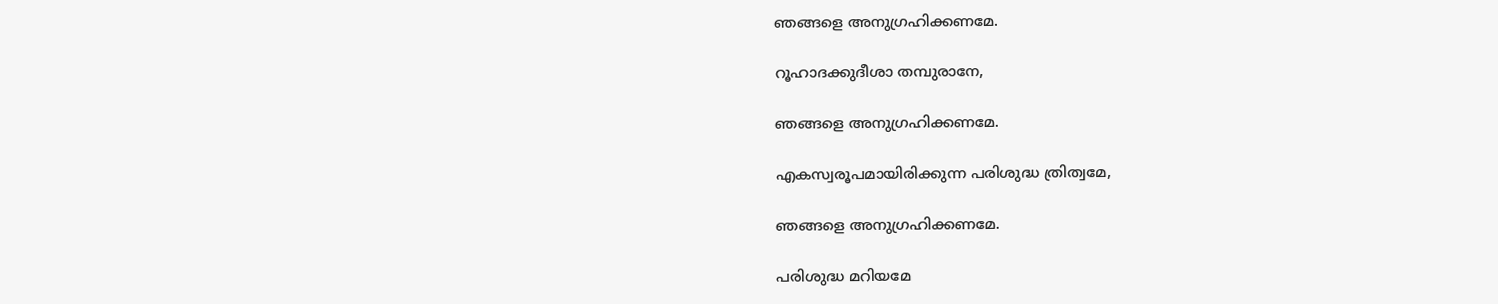ഞങ്ങളെ അനുഗ്രഹിക്കണമേ.

റൂഹാദക്കുദീശാ തമ്പുരാനേ,

ഞങ്ങളെ അനുഗ്രഹിക്കണമേ.

എകസ്വരൂപമായിരിക്കുന്ന പരിശുദ്ധ ത്രിത്വമേ,

ഞങ്ങളെ അനുഗ്രഹിക്കണമേ.

പരിശുദ്ധ മറിയമേ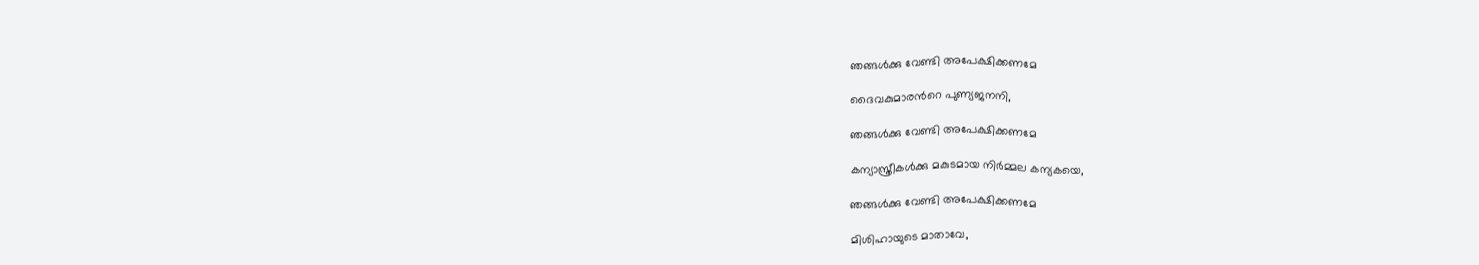ഞങ്ങള്‍ക്കു വേണ്ടി അപേക്ഷിക്കണമേ

ദൈവകുമാരന്‍റെ പുണ്യജനനി,

ഞങ്ങള്‍ക്കു വേണ്ടി അപേക്ഷിക്കണമേ

കന്യാസ്ത്രീകള്‍ക്കു മകുടമായ നിര്‍മ്മല കന്യകയെ,

ഞങ്ങള്‍ക്കു വേണ്ടി അപേക്ഷിക്കണമേ

മിശിഹായുടെ മാതാവേ,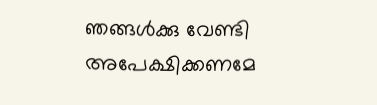ഞങ്ങള്‍ക്കു വേണ്ടി അപേക്ഷിക്കണമേ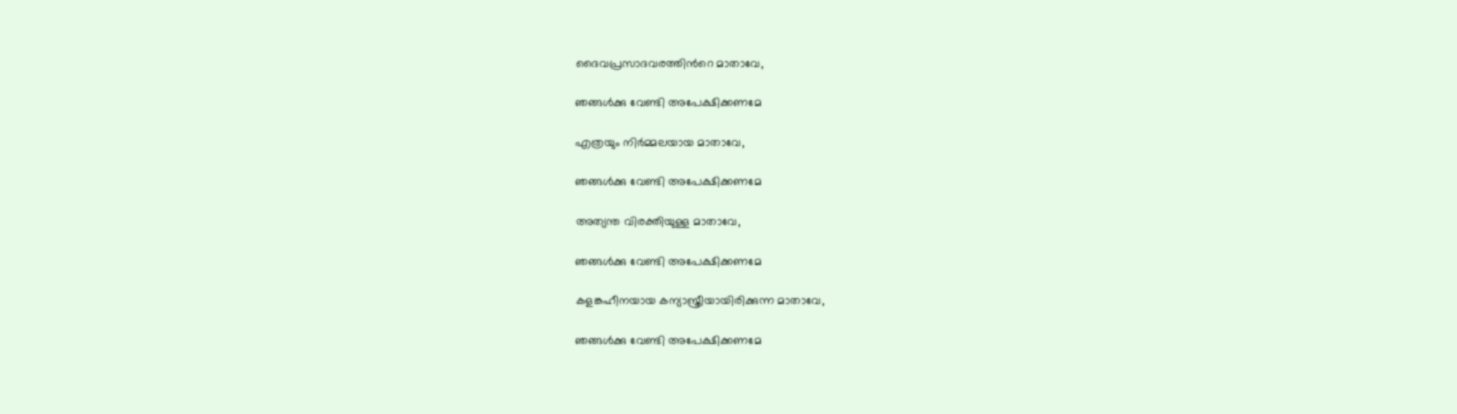ദൈവപ്രസാദവരത്തിന്‍റെ മാതാവേ,

ഞങ്ങള്‍ക്കു വേണ്ടി അപേക്ഷിക്കണമേ

എത്രയും നിര്‍മ്മലയായ മാതാവേ,

ഞങ്ങള്‍ക്കു വേണ്ടി അപേക്ഷിക്കണമേ

അത്യന്ത വിരക്തിയുള്ള മാതാവേ,

ഞങ്ങള്‍ക്കു വേണ്ടി അപേക്ഷിക്കണമേ

കളങ്കഹീനയായ കന്യാസ്ത്രീയായിരിക്കുന്ന മാതാവേ,

ഞങ്ങള്‍ക്കു വേണ്ടി അപേക്ഷിക്കണമേ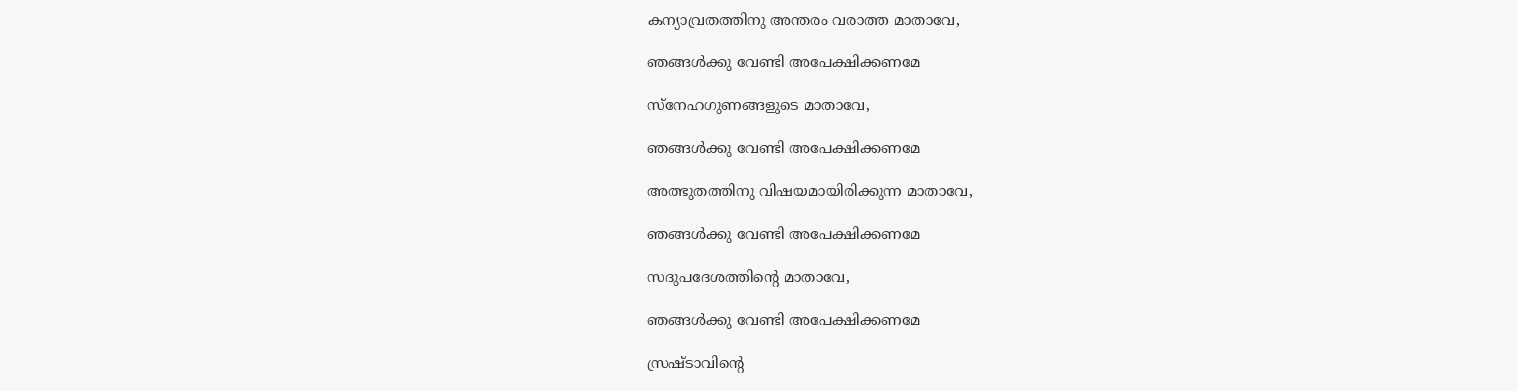കന്യാവ്രതത്തിനു അന്തരം വരാത്ത മാതാവേ,

ഞങ്ങള്‍ക്കു വേണ്ടി അപേക്ഷിക്കണമേ

സ്നേഹഗുണങ്ങളുടെ മാതാവേ,

ഞങ്ങള്‍ക്കു വേണ്ടി അപേക്ഷിക്കണമേ

അത്ഭുതത്തിനു വിഷയമായിരിക്കുന്ന മാതാവേ,

ഞങ്ങള്‍ക്കു വേണ്ടി അപേക്ഷിക്കണമേ

സദുപദേശത്തിന്‍റെ മാതാവേ,

ഞങ്ങള്‍ക്കു വേണ്ടി അപേക്ഷിക്കണമേ

സ്രഷ്ടാവിന്‍റെ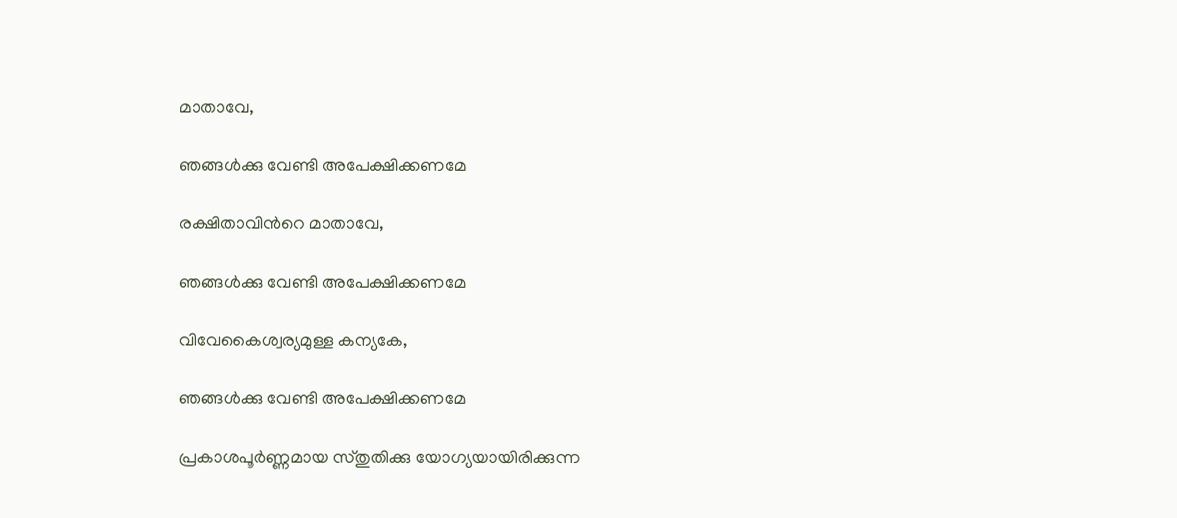മാതാവേ,

ഞങ്ങള്‍ക്കു വേണ്ടി അപേക്ഷിക്കണമേ

രക്ഷിതാവിന്‍റെ മാതാവേ,

ഞങ്ങള്‍ക്കു വേണ്ടി അപേക്ഷിക്കണമേ

വിവേകൈശ്വര്യമുള്ള കന്യകേ,

ഞങ്ങള്‍ക്കു വേണ്ടി അപേക്ഷിക്കണമേ

പ്രകാശപൂര്‍ണ്ണമായ സ്തുതിക്കു യോഗ്യയായിരിക്കുന്ന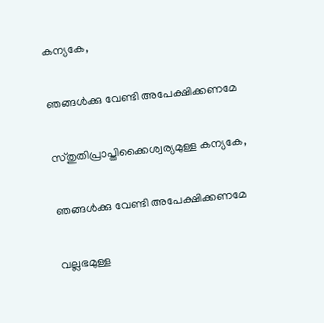കന്യകേ,

ഞങ്ങള്‍ക്കു വേണ്ടി അപേക്ഷിക്കണമേ

സ്തുതിപ്രാപ്തിക്കൈശ്വര്യമുള്ള കന്യകേ,

ഞങ്ങള്‍ക്കു വേണ്ടി അപേക്ഷിക്കണമേ

വല്ലഭമുള്ള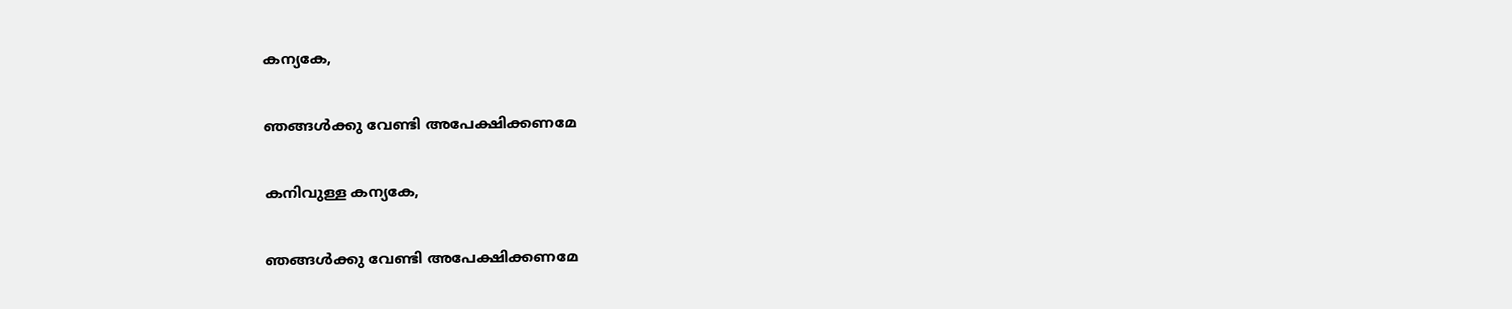കന്യകേ,

ഞങ്ങള്‍ക്കു വേണ്ടി അപേക്ഷിക്കണമേ

കനിവുള്ള കന്യകേ,

ഞങ്ങള്‍ക്കു വേണ്ടി അപേക്ഷിക്കണമേ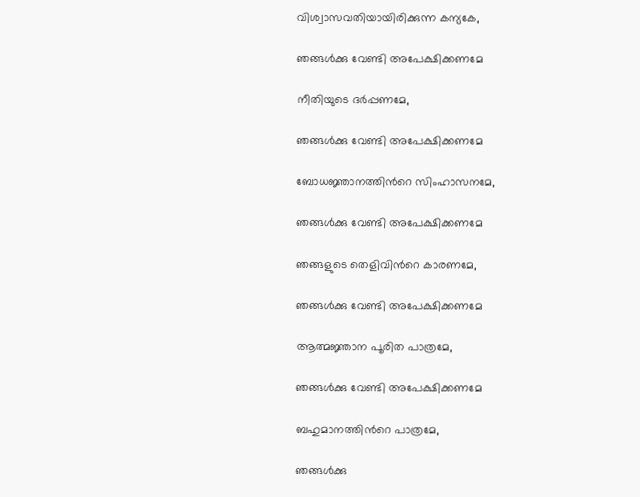വിശ്വാസവതിയായിരിക്കുന്ന കന്യകേ,

ഞങ്ങള്‍ക്കു വേണ്ടി അപേക്ഷിക്കണമേ

നീതിയുടെ ദര്‍പ്പണമേ,

ഞങ്ങള്‍ക്കു വേണ്ടി അപേക്ഷിക്കണമേ

ബോധജ്ഞാനത്തിന്‍റെ സിംഹാസനമേ,

ഞങ്ങള്‍ക്കു വേണ്ടി അപേക്ഷിക്കണമേ

ഞങ്ങളുടെ തെളിവിന്‍റെ കാരണമേ,

ഞങ്ങള്‍ക്കു വേണ്ടി അപേക്ഷിക്കണമേ

ആത്മജ്ഞാന പൂരിത പാത്രമേ,

ഞങ്ങള്‍ക്കു വേണ്ടി അപേക്ഷിക്കണമേ

ബഹുമാനത്തിന്‍റെ പാത്രമേ,

ഞങ്ങള്‍ക്കു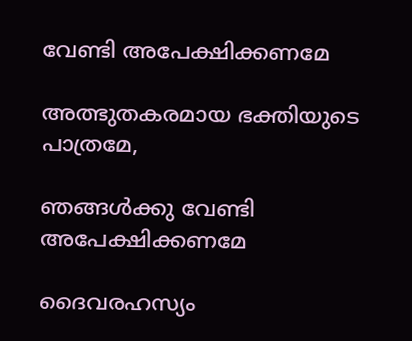വേണ്ടി അപേക്ഷിക്കണമേ

അത്ഭുതകരമായ ഭക്തിയുടെ പാത്രമേ,

ഞങ്ങള്‍ക്കു വേണ്ടി അപേക്ഷിക്കണമേ

ദൈവരഹസ്യം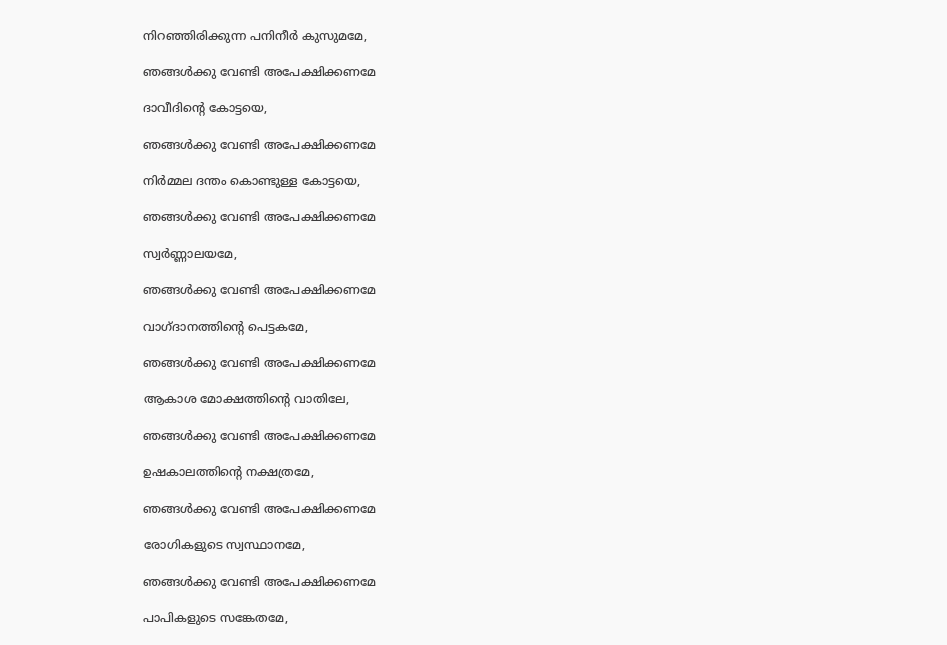നിറഞ്ഞിരിക്കുന്ന പനിനീര്‍ കുസുമമേ,

ഞങ്ങള്‍ക്കു വേണ്ടി അപേക്ഷിക്കണമേ

ദാവീദിന്‍റെ കോട്ടയെ,

ഞങ്ങള്‍ക്കു വേണ്ടി അപേക്ഷിക്കണമേ

നിര്‍മ്മല ദന്തം കൊണ്ടുള്ള കോട്ടയെ,

ഞങ്ങള്‍ക്കു വേണ്ടി അപേക്ഷിക്കണമേ

സ്വര്‍ണ്ണാലയമേ,

ഞങ്ങള്‍ക്കു വേണ്ടി അപേക്ഷിക്കണമേ

വാഗ്ദാനത്തിന്‍റെ പെട്ടകമേ,

ഞങ്ങള്‍ക്കു വേണ്ടി അപേക്ഷിക്കണമേ

ആകാശ മോക്ഷത്തിന്‍റെ വാതിലേ,

ഞങ്ങള്‍ക്കു വേണ്ടി അപേക്ഷിക്കണമേ

ഉഷകാലത്തിന്‍റെ നക്ഷത്രമേ,

ഞങ്ങള്‍ക്കു വേണ്ടി അപേക്ഷിക്കണമേ

രോഗികളുടെ സ്വസ്ഥാനമേ,

ഞങ്ങള്‍ക്കു വേണ്ടി അപേക്ഷിക്കണമേ

പാപികളുടെ സങ്കേതമേ,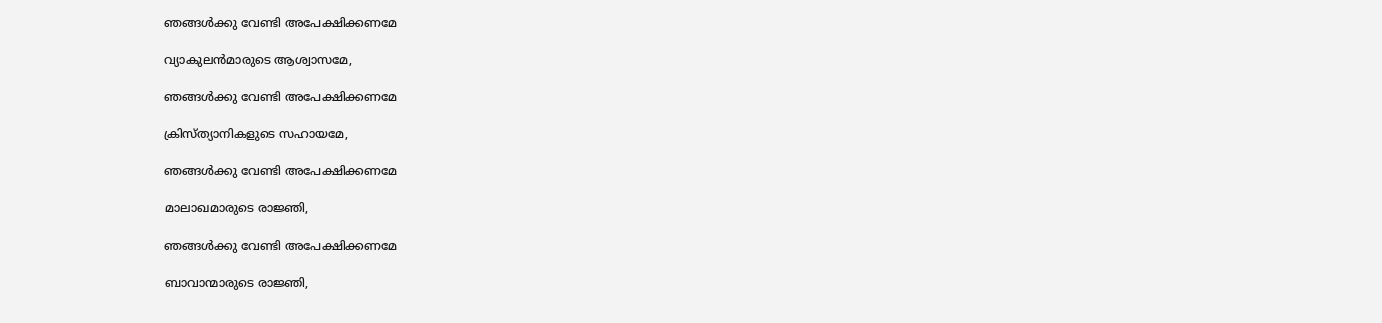ഞങ്ങള്‍ക്കു വേണ്ടി അപേക്ഷിക്കണമേ

വ്യാകുലന്‍മാരുടെ ആശ്വാസമേ,

ഞങ്ങള്‍ക്കു വേണ്ടി അപേക്ഷിക്കണമേ

ക്രിസ്ത്യാനികളുടെ സഹായമേ,

ഞങ്ങള്‍ക്കു വേണ്ടി അപേക്ഷിക്കണമേ

മാലാഖമാരുടെ രാജ്ഞി,

ഞങ്ങള്‍ക്കു വേണ്ടി അപേക്ഷിക്കണമേ

ബാവാന്മാരുടെ രാജ്ഞി,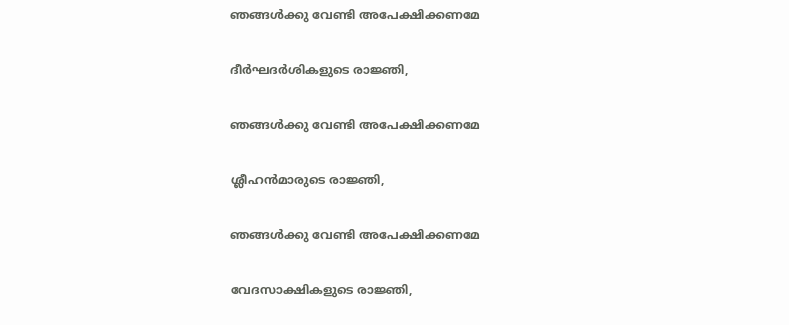ഞങ്ങള്‍ക്കു വേണ്ടി അപേക്ഷിക്കണമേ

ദീര്‍ഘദര്‍ശികളുടെ രാജ്ഞി,

ഞങ്ങള്‍ക്കു വേണ്ടി അപേക്ഷിക്കണമേ

ശ്ലീഹന്‍മാരുടെ രാജ്ഞി,

ഞങ്ങള്‍ക്കു വേണ്ടി അപേക്ഷിക്കണമേ

വേദസാക്ഷികളുടെ രാജ്ഞി,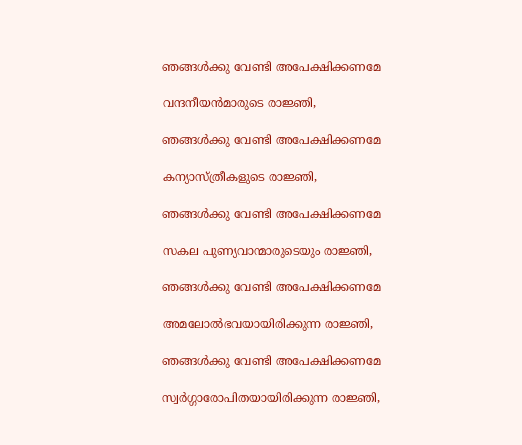ഞങ്ങള്‍ക്കു വേണ്ടി അപേക്ഷിക്കണമേ

വന്ദനീയന്‍മാരുടെ രാജ്ഞി,

ഞങ്ങള്‍ക്കു വേണ്ടി അപേക്ഷിക്കണമേ

കന്യാസ്ത്രീകളുടെ രാജ്ഞി,

ഞങ്ങള്‍ക്കു വേണ്ടി അപേക്ഷിക്കണമേ

സകല‍ പുണ്യവാന്മാരുടെയും രാജ്ഞി,

ഞങ്ങള്‍ക്കു വേണ്ടി അപേക്ഷിക്കണമേ

അമലോല്‍ഭവയായിരിക്കുന്ന രാജ്ഞി,

ഞങ്ങള്‍ക്കു വേണ്ടി അപേക്ഷിക്കണമേ

സ്വര്‍ഗ്ഗാരോപിതയായിരിക്കുന്ന രാജ്ഞി,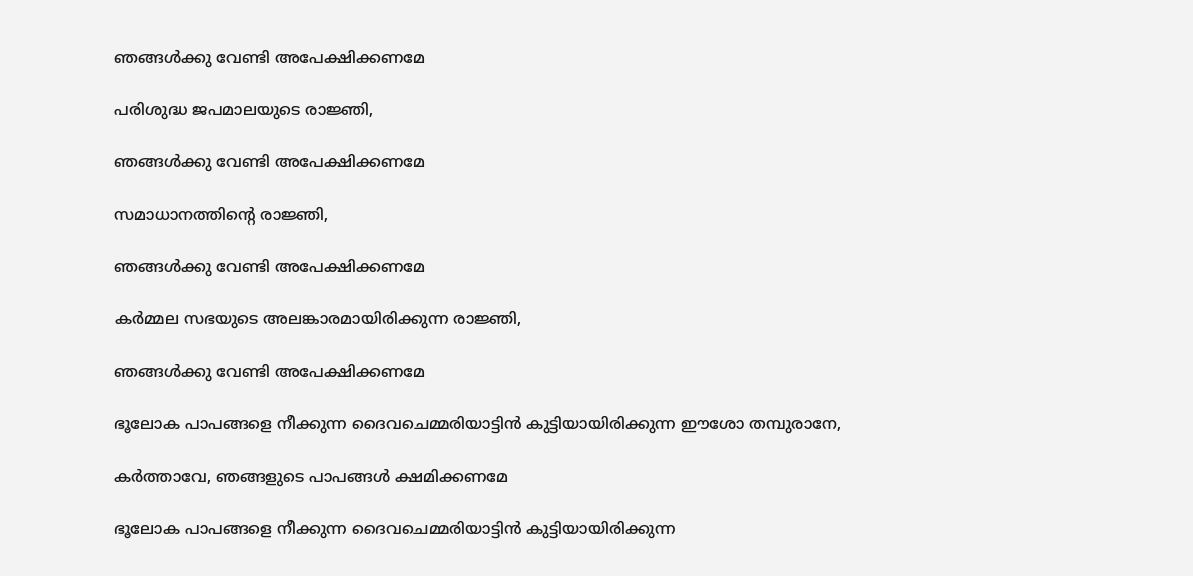ഞങ്ങള്‍ക്കു വേണ്ടി അപേക്ഷിക്കണമേ

പരിശുദ്ധ ജപമാലയുടെ രാജ്ഞി,

ഞങ്ങള്‍ക്കു വേണ്ടി അപേക്ഷിക്കണമേ

സമാധാനത്തിന്‍റെ രാജ്ഞി,

ഞങ്ങള്‍ക്കു വേണ്ടി അപേക്ഷിക്കണമേ

കര്‍മ്മല സഭയുടെ അലങ്കാരമായിരിക്കുന്ന രാജ്ഞി,

ഞങ്ങള്‍ക്കു വേണ്ടി അപേക്ഷിക്കണമേ

ഭൂലോക പാപങ്ങളെ നീക്കുന്ന ദൈവചെമ്മരിയാട്ടിന്‍ കുട്ടിയായിരിക്കുന്ന ഈശോ തമ്പുരാനേ,

കര്‍ത്താവേ, ഞങ്ങളുടെ പാപങ്ങള്‍ ക്ഷമിക്കണമേ

ഭൂലോക പാപങ്ങളെ നീക്കുന്ന ദൈവചെമ്മരിയാട്ടിന്‍ കുട്ടിയായിരിക്കുന്ന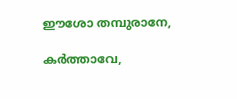ഈശോ തമ്പുരാനേ,

കര്‍ത്താവേ,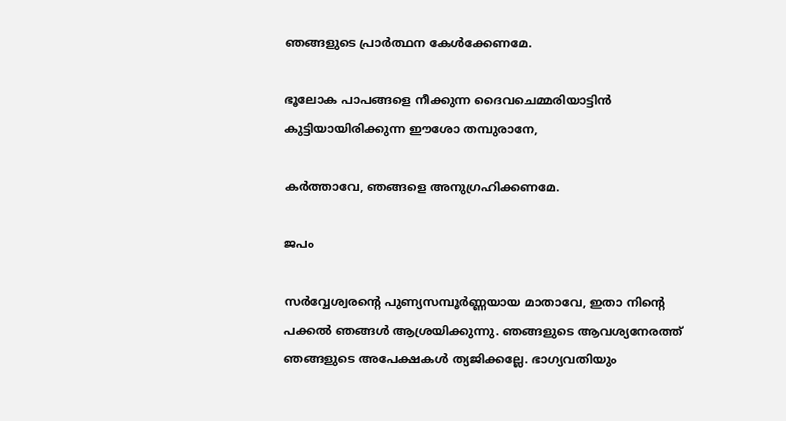ഞങ്ങളുടെ പ്രാര്‍ത്ഥന കേള്‍ക്കേണമേ.

ഭൂലോക പാപങ്ങളെ നീക്കുന്ന ദൈവചെമ്മരിയാട്ടിന്‍ കുട്ടിയായിരിക്കുന്ന ഈശോ തമ്പുരാനേ,

കര്‍ത്താവേ, ഞങ്ങളെ അനുഗ്രഹിക്കണമേ.

ജപം

സര്‍വ്വേശ്വരന്‍റെ പുണ്യസമ്പൂര്‍ണ്ണയായ മാതാവേ, ഇതാ നിന്‍റെ പക്കല്‍ ഞങ്ങള്‍ ആശ്രയിക്കുന്നു. ഞങ്ങളുടെ ആവശ്യനേരത്ത് ഞങ്ങളുടെ അപേക്ഷകള്‍ ത്യജിക്കല്ലേ. ഭാഗ്യവതിയും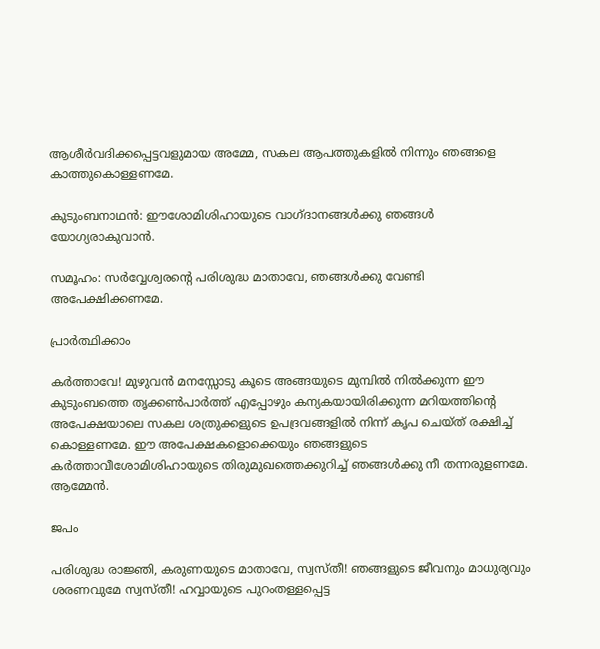ആശീര്‍വദിക്കപ്പെട്ടവളുമായ അമ്മേ, സകല ആപത്തുകളില്‍ നിന്നും ഞങ്ങളെ കാത്തുകൊള്ളണമേ.

കുടുംബനാഥന്‍: ഈശോമിശിഹായുടെ വാഗ്ദാനങ്ങള്‍ക്കു ഞങ്ങള്‍ യോഗ്യരാകുവാന്‍.

സമൂഹം: സര്‍വ്വേശ്വരന്‍റെ പരിശുദ്ധ മാതാവേ, ഞങ്ങള്‍ക്കു വേണ്ടി അപേക്ഷിക്കണമേ.

പ്രാര്‍ത്ഥിക്കാം

കര്‍ത്താവേ! മുഴുവന്‍ മനസ്സോടു കൂടെ അങ്ങയുടെ മുമ്പില്‍ നില്‍ക്കുന്ന ഈ കുടുംബത്തെ തൃക്കണ്‍പാര്‍ത്ത് എപ്പോഴും കന്യകയായിരിക്കുന്ന മറിയത്തിന്‍റെ അപേക്ഷയാലെ സകല ശത്രുക്കളുടെ ഉപദ്രവങ്ങളില്‍ നിന്ന്‍ കൃപ ചെയ്ത് രക്ഷിച്ച് കൊള്ളണമേ. ഈ അപേക്ഷകളൊക്കെയും ഞങ്ങളുടെ കര്‍ത്താവീശോമിശിഹായുടെ തിരുമുഖത്തെക്കുറിച്ച് ഞങ്ങള്‍ക്കു നീ തന്നരുളണമേ. ആമ്മേന്‍.

ജപം

പരിശുദ്ധ രാജ്ഞി, കരുണയുടെ മാതാവേ, സ്വസ്തീ! ഞങ്ങളുടെ ജീവനും മാധുര്യവും ശരണവുമേ സ്വസ്തീ! ഹവ്വായുടെ പുറംതള്ളപ്പെട്ട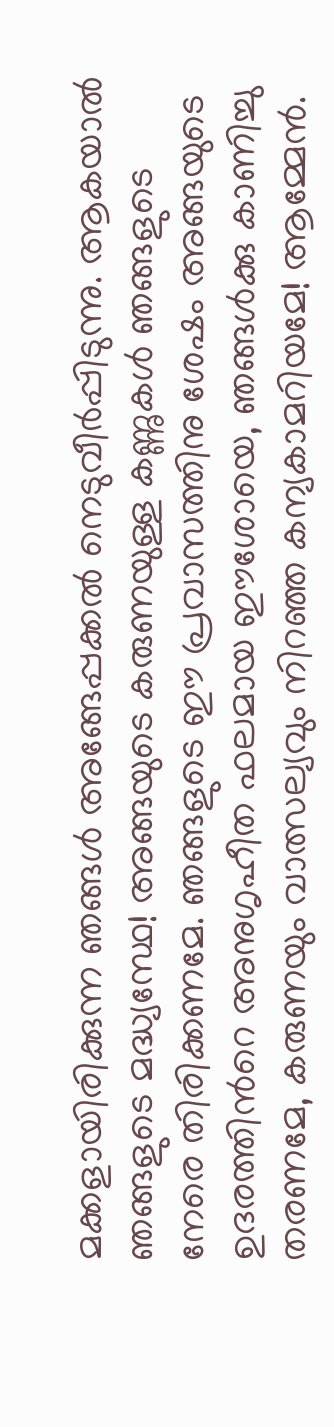മക്കളായിരിക്കുന്ന ഞങ്ങള്‍ അങ്ങേപ്പക്കല്‍ നെടുവീര്‍പ്പിടുന്നു. ആകയാല്‍ ഞങ്ങളുടെ മദ്ധ്യസ്ഥേ! അങ്ങയുടെ കരുണയുള്ള കണ്ണുകള്‍ ഞങ്ങളുടെ നേരെ‍ തിരിക്കണമേ. ഞങ്ങളുടെ ഈ പ്രവാസത്തിനു ശേഷം അങ്ങയുടെ ഉദരത്തിന്‍റെ അനുഗൃഹീത ഫലമായ ഈശോയെ, ഞങ്ങള്‍ക്കു കാണിച്ചു തരണമേ, കരുണയും വാത്സല്യവും നിറഞ്ഞ കന്യകാമറിയമേ! ആമ്മേന്‍.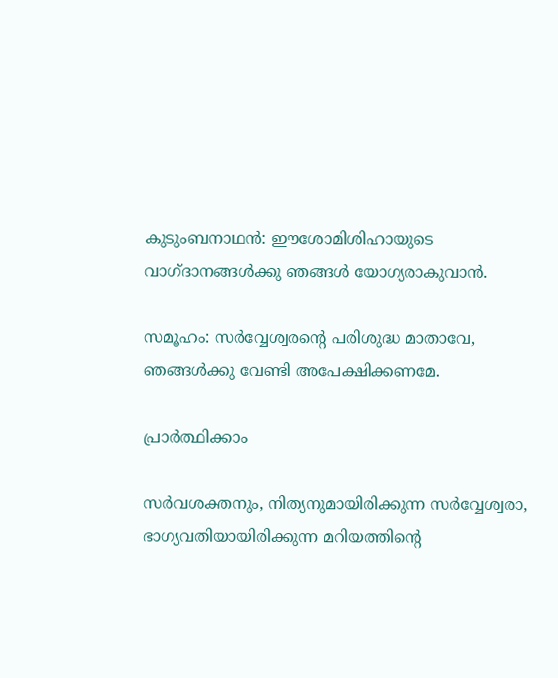കുടുംബനാഥന്‍: ഈശോമിശിഹായുടെ വാഗ്ദാനങ്ങള്‍ക്കു ഞങ്ങള്‍ യോഗ്യരാകുവാന്‍.

സമൂഹം: സര്‍വ്വേശ്വരന്‍റെ പരിശുദ്ധ മാതാവേ, ഞങ്ങള്‍ക്കു വേണ്ടി അപേക്ഷിക്കണമേ.

പ്രാര്‍ത്ഥിക്കാം

സര്‍വശക്തനും, നിത്യനുമായിരിക്കുന്ന സര്‍വ്വേശ്വരാ, ഭാഗ്യവതിയായിരിക്കുന്ന മറിയത്തിന്‍റെ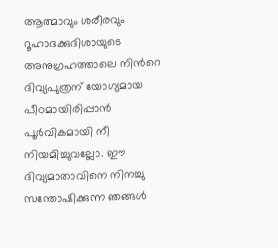ആത്മാവും ശരീരവും റൂഹാദക്കുദിശായുടെ അനുഗ്രഹത്താലെ നിന്‍റെ ദിവ്യപുത്രന് യോഗ്യമായ പീഠമായിരിപ്പാന്‍ പൂര്‍വികമായി നീ നിയമിച്ചുവല്ലോ. ഈ ദിവ്യമാതാവിനെ നിനച്ചു സന്തോഷിക്കുന്ന ഞങ്ങള്‍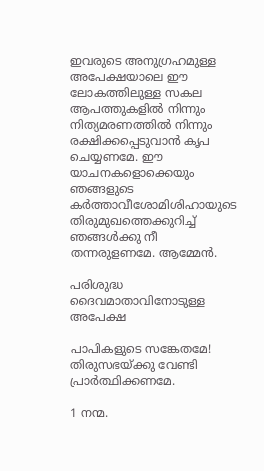ഇവരുടെ അനുഗ്രഹമുള്ള അപേക്ഷയാലെ ഈ ലോകത്തിലുള്ള സകല‍ ആപത്തുകളില്‍ നിന്നും നിത്യമരണത്തില്‍ നിന്നും രക്ഷിക്കപ്പെടുവാന്‍ കൃപ ചെയ്യണമേ. ഈ യാചനകളൊക്കെയും ഞങ്ങളുടെ കര്‍ത്താവീശോമിശിഹായുടെ തിരുമുഖത്തെക്കുറിച്ച് ഞങ്ങള്‍ക്കു നീ തന്നരുളണമേ. ആമ്മേന്‍.

പരിശുദ്ധ ദൈവമാതാവിനോടുള്ള അപേക്ഷ

പാപികളുടെ സങ്കേതമേ! തിരുസഭയ്ക്കു വേണ്ടി പ്രാര്‍ത്ഥിക്കണമേ.

1 നന്മ.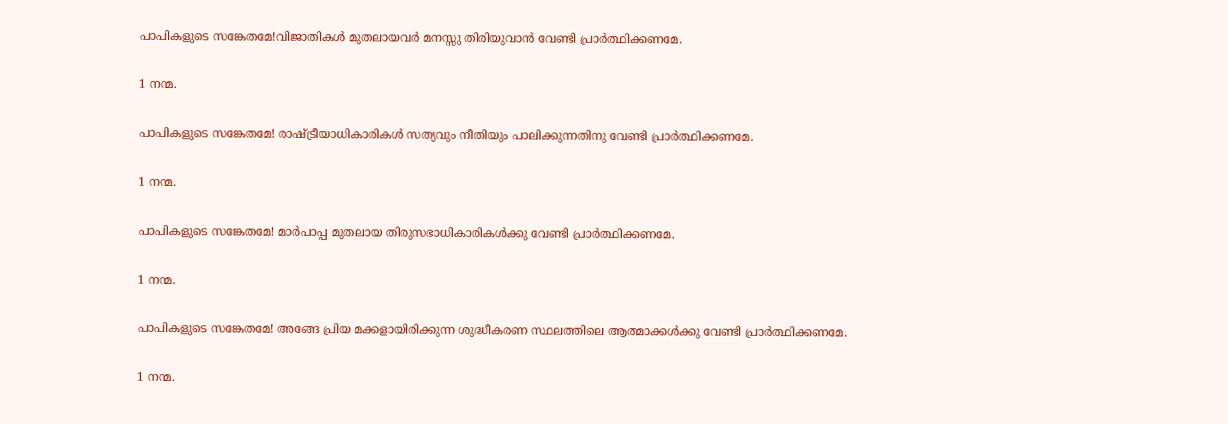പാപികളുടെ സങ്കേതമേ!വിജാതികള്‍ മുതലായവര്‍ മനസ്സു തിരിയുവാന്‍ വേണ്ടി പ്രാര്‍ത്ഥിക്കണമേ.

1 നന്മ.

പാപികളുടെ സങ്കേതമേ! രാഷ്ട്രീയാധികാരികള്‍ സത്യവും നീതിയും പാലിക്കുന്നതിനു വേണ്ടി പ്രാര്‍ത്ഥിക്കണമേ.

1 നന്മ.

പാപികളുടെ സങ്കേതമേ! മാര്‍പാപ്പ മുതലായ തിരുസഭാധികാരികള്‍ക്കു വേണ്ടി പ്രാര്‍ത്ഥിക്കണമേ.

1 നന്മ.

പാപികളുടെ സങ്കേതമേ! അങ്ങേ പ്രിയ മക്കളായിരിക്കുന്ന ശുദ്ധീകരണ സ്ഥലത്തിലെ ആത്മാക്കള്‍ക്കു വേണ്ടി പ്രാര്‍ത്ഥിക്കണമേ.

1 നന്മ.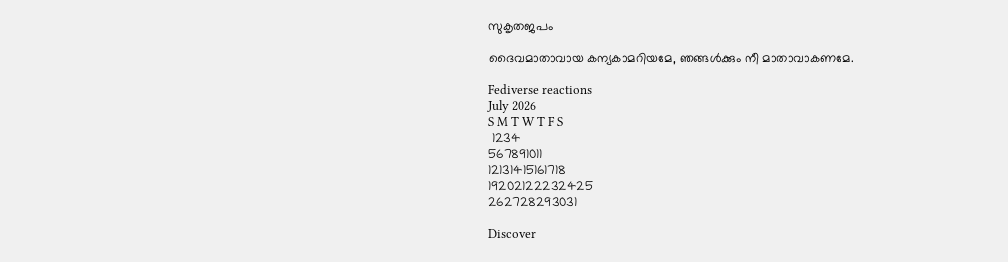സുകൃതജപം

ദൈവമാതാവായ കന്യകാമറിയമേ, ഞങ്ങള്‍ക്കും നീ മാതാവാകണമേ.

Fediverse reactions
July 2026
S M T W T F S
 1234
567891011
12131415161718
19202122232425
262728293031

Discover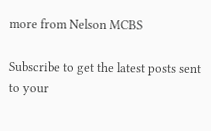more from Nelson MCBS

Subscribe to get the latest posts sent to your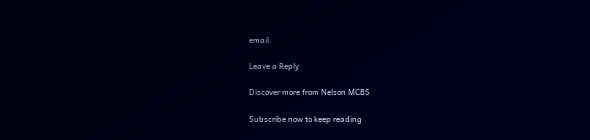email.

Leave a Reply

Discover more from Nelson MCBS

Subscribe now to keep reading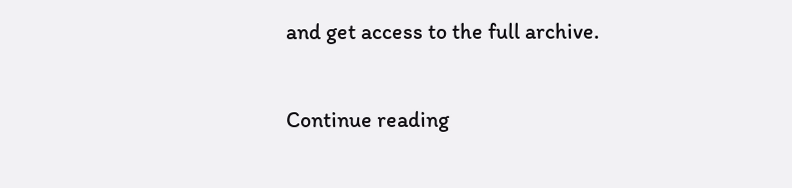and get access to the full archive.

Continue reading